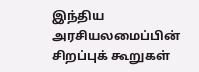இந்திய அரசியலமைப்பின் சிறப்புக் கூறுகள்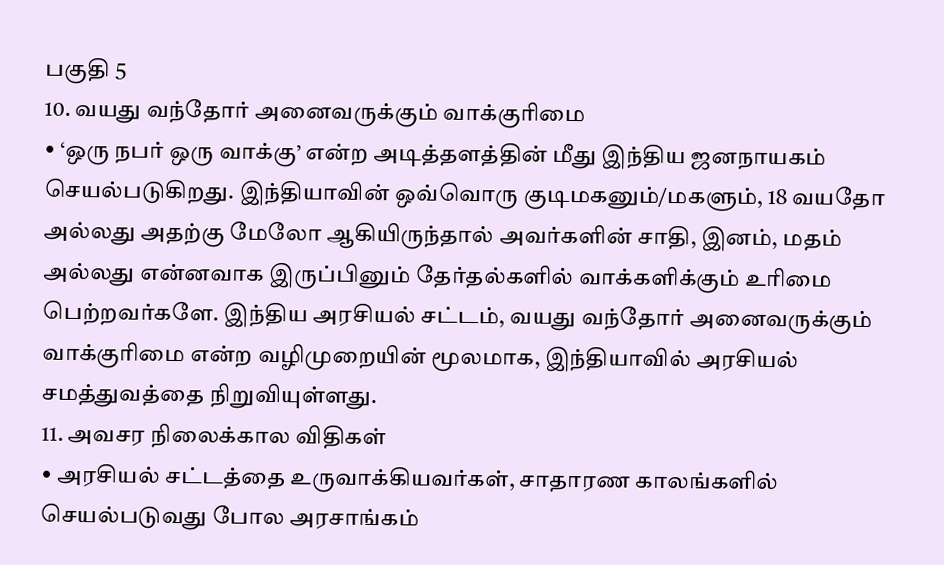பகுதி 5
10. வயது வந்தோர் அனைவருக்கும் வாக்குரிமை
• ‘ஒரு நபர் ஒரு வாக்கு’ என்ற அடித்தளத்தின் மீது இந்திய ஜனநாயகம் செயல்படுகிறது. இந்தியாவின் ஒவ்வொரு குடிமகனும்/மகளும், 18 வயதோ அல்லது அதற்கு மேலோ ஆகியிருந்தால் அவர்களின் சாதி, இனம், மதம் அல்லது என்னவாக இருப்பினும் தேர்தல்களில் வாக்களிக்கும் உரிமை பெற்றவர்களே. இந்திய அரசியல் சட்டம், வயது வந்தோர் அனைவருக்கும் வாக்குரிமை என்ற வழிமுறையின் மூலமாக, இந்தியாவில் அரசியல் சமத்துவத்தை நிறுவியுள்ளது.
11. அவசர நிலைக்கால விதிகள்
• அரசியல் சட்டத்தை உருவாக்கியவர்கள், சாதாரண காலங்களில் செயல்படுவது போல அரசாங்கம்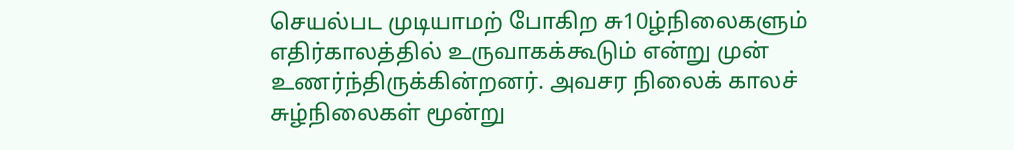செயல்பட முடியாமற் போகிற சு10ழ்நிலைகளும் எதிர்காலத்தில் உருவாகக்கூடும் என்று முன் உணர்ந்திருக்கின்றனர். அவசர நிலைக் காலச் சுழ்நிலைகள் மூன்று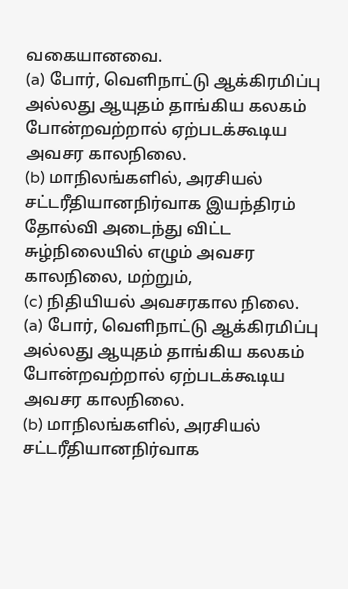வகையானவை.
(a) போர், வெளிநாட்டு ஆக்கிரமிப்பு அல்லது ஆயுதம் தாங்கிய கலகம் போன்றவற்றால் ஏற்படக்கூடிய அவசர காலநிலை.
(b) மாநிலங்களில், அரசியல் சட்டரீதியானநிர்வாக இயந்திரம் தோல்வி அடைந்து விட்ட சுழ்நிலையில் எழும் அவசர காலநிலை, மற்றும்,
(c) நிதியியல் அவசரகால நிலை.
(a) போர், வெளிநாட்டு ஆக்கிரமிப்பு அல்லது ஆயுதம் தாங்கிய கலகம் போன்றவற்றால் ஏற்படக்கூடிய அவசர காலநிலை.
(b) மாநிலங்களில், அரசியல் சட்டரீதியானநிர்வாக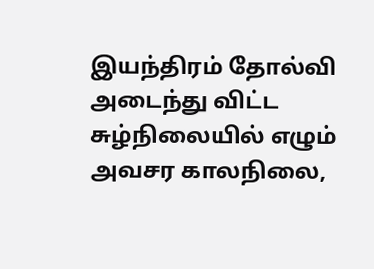இயந்திரம் தோல்வி அடைந்து விட்ட சுழ்நிலையில் எழும் அவசர காலநிலை,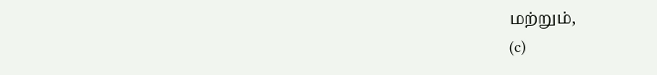மற்றும்,
(c)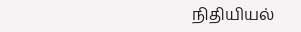நிதியியல்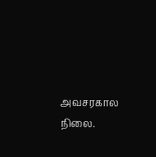அவசரகால நிலை.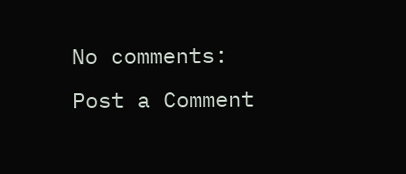No comments:
Post a Comment